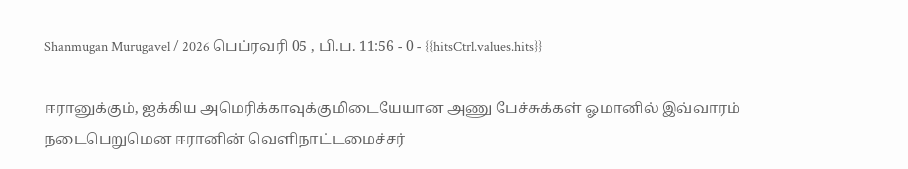Shanmugan Murugavel / 2026 பெப்ரவரி 05 , பி.ப. 11:56 - 0 - {{hitsCtrl.values.hits}}

ஈரானுக்கும், ஐக்கிய அமெரிக்காவுக்குமிடையேயான அணு பேச்சுக்கள் ஓமானில் இவ்வாரம் நடைபெறுமென ஈரானின் வெளிநாட்டமைச்சர்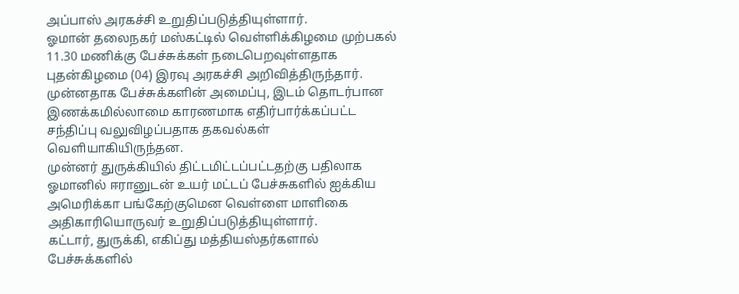அப்பாஸ் அரகச்சி உறுதிப்படுத்தியுள்ளார்.
ஓமான் தலைநகர் மஸ்கட்டில் வெள்ளிக்கிழமை முற்பகல் 11.30 மணிக்கு பேச்சுக்கள் நடைபெறவுள்ளதாக புதன்கிழமை (04) இரவு அரகச்சி அறிவித்திருந்தார். முன்னதாக பேச்சுக்களின் அமைப்பு, இடம் தொடர்பான இணக்கமில்லாமை காரணமாக எதிர்பார்க்கப்பட்ட சந்திப்பு வலுவிழப்பதாக தகவல்கள் வெளியாகியிருந்தன.
முன்னர் துருக்கியில் திட்டமிட்டப்பட்டதற்கு பதிலாக ஓமானில் ஈரானுடன் உயர் மட்டப் பேச்சுகளில் ஐக்கிய அமெரிக்கா பங்கேற்குமென வெள்ளை மாளிகை அதிகாரியொருவர் உறுதிப்படுத்தியுள்ளார்.
கட்டார், துருக்கி, எகிப்து மத்தியஸ்தர்களால் பேச்சுக்களில்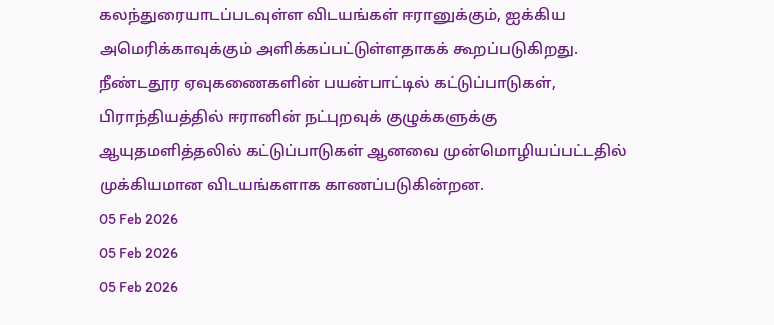கலந்துரையாடப்படவுள்ள விடயங்கள் ஈரானுக்கும், ஐக்கிய அமெரிக்காவுக்கும் அளிக்கப்பட்டுள்ளதாகக் கூறப்படுகிறது.
நீண்டதூர ஏவுகணைகளின் பயன்பாட்டில் கட்டுப்பாடுகள், பிராந்தியத்தில் ஈரானின் நட்புறவுக் குழுக்களுக்கு ஆயுதமளித்தலில் கட்டுப்பாடுகள் ஆனவை முன்மொழியப்பட்டதில் முக்கியமான விடயங்களாக காணப்படுகின்றன.
05 Feb 2026
05 Feb 2026
05 Feb 2026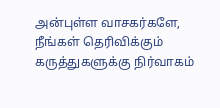அன்புள்ள வாசகர்களே,
நீங்கள் தெரிவிக்கும் கருத்துகளுக்கு நிர்வாகம்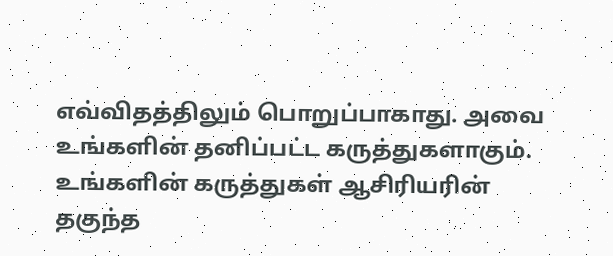எவ்விதத்திலும் பொறுப்பாகாது. அவை உங்களின் தனிப்பட்ட கருத்துகளாகும். உங்களின் கருத்துகள் ஆசிரியரின் தகுந்த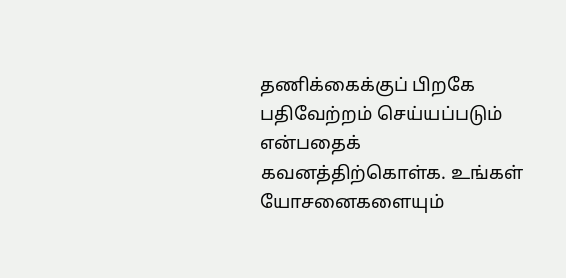தணிக்கைக்குப் பிறகே பதிவேற்றம் செய்யப்படும் என்பதைக் கவனத்திற்கொள்க. உங்கள் யோசனைகளையும்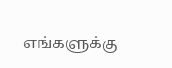எங்களுக்கு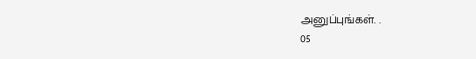அனுப்புங்கள். .
05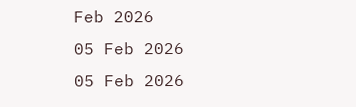Feb 2026
05 Feb 2026
05 Feb 2026